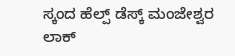ಸ್ಕಂದ ಹೆಲ್ಪ್ ಡೆಸ್ಕ್ ಮಂಜೇಶ್ವರ ಲಾಕ್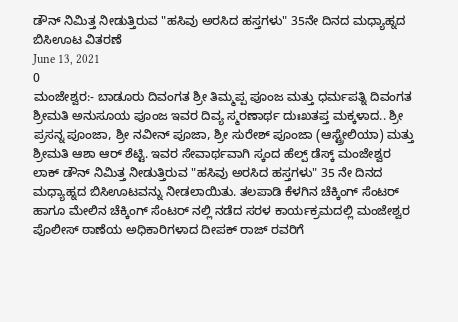ಡೌನ್ ನಿಮಿತ್ತ ನೀಡುತ್ತಿರುವ "ಹಸಿವು ಅರಸಿದ ಹಸ್ತಗಳು" 35ನೇ ದಿನದ ಮಧ್ಯಾಹ್ನದ ಬಿಸಿಊಟ ವಿತರಣೆ
June 13, 2021
0
ಮಂಜೇಶ್ವರ:- ಬಾಡೂರು ದಿವಂಗತ ಶ್ರೀ ತಿಮ್ಮಪ್ಪ ಪೂಂಜ ಮತ್ತು ಧರ್ಮಪತ್ನಿ ದಿವಂಗತ ಶ್ರೀಮತಿ ಅನುಸೂಯ ಪೂಂಜ ಇವರ ದಿವ್ಯ ಸ್ಮರಣಾರ್ಥ ದುಃಖತಪ್ತ ಮಕ್ಕಳಾದ.. ಶ್ರೀ ಪ್ರಸನ್ನ ಪೂಂಜಾ, ಶ್ರೀ ನವೀನ್ ಪೂಜಾ, ಶ್ರೀ ಸುರೇಶ್ ಪೂಂಜಾ (ಆಸ್ಟ್ರೇಲಿಯಾ) ಮತ್ತು ಶ್ರೀಮತಿ ಆಶಾ ಆರ್ ಶೆಟ್ಟಿ. ಇವರ ಸೇವಾರ್ಥವಾಗಿ ಸ್ಕಂದ ಹೆಲ್ಪ್ ಡೆಸ್ಕ್ ಮಂಜೇಶ್ವರ ಲಾಕ್ ಡೌನ್ ನಿಮಿತ್ತ ನೀಡುತ್ತಿರುವ "ಹಸಿವು ಅರಸಿದ ಹಸ್ತಗಳು" 35 ನೇ ದಿನದ ಮಧ್ಯಾಹ್ನದ ಬಿಸಿಊಟವನ್ನು ನೀಡಲಾಯಿತು. ತಲಪಾಡಿ ಕೆಳಗಿನ ಚೆಕ್ಕಿಂಗ್ ಸೆಂಟರ್ ಹಾಗೂ ಮೇಲಿನ ಚೆಕ್ಕಿಂಗ್ ಸೆಂಟರ್ ನಲ್ಲಿ ನಡೆದ ಸರಳ ಕಾರ್ಯಕ್ರಮದಲ್ಲಿ ಮಂಜೇಶ್ವರ ಪೊಲೀಸ್ ಠಾಣೆಯ ಅಧಿಕಾರಿಗಳಾದ ದೀಪಕ್ ರಾಜ್ ರವರಿಗೆ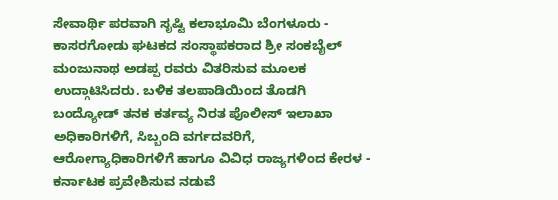ಸೇವಾರ್ಥಿ ಪರವಾಗಿ ಸೃಷ್ಟಿ ಕಲಾಭೂಮಿ ಬೆಂಗಳೂರು - ಕಾಸರಗೋಡು ಘಟಕದ ಸಂಸ್ಥಾಪಕರಾದ ಶ್ರೀ ಸಂಕಬೈಲ್ ಮಂಜುನಾಥ ಅಡಪ್ಪ ರವರು ವಿತರಿಸುವ ಮೂಲಕ ಉದ್ಗಾಟಿಸಿದರು. ಬಳಿಕ ತಲಪಾಡಿಯಿಂದ ತೊಡಗಿ ಬಂದ್ಯೋಡ್ ತನಕ ಕರ್ತವ್ಯ ನಿರತ ಪೊಲೀಸ್ ಇಲಾಖಾ ಅಧಿಕಾರಿಗಳಿಗೆ, ಸಿಬ್ಬಂದಿ ವರ್ಗದವರಿಗೆ, ಆರೋಗ್ಯಾಧಿಕಾರಿಗಳಿಗೆ ಹಾಗೂ ವಿವಿಧ ರಾಜ್ಯಗಳಿಂದ ಕೇರಳ - ಕರ್ನಾಟಕ ಪ್ರವೇಶಿಸುವ ನಡುವೆ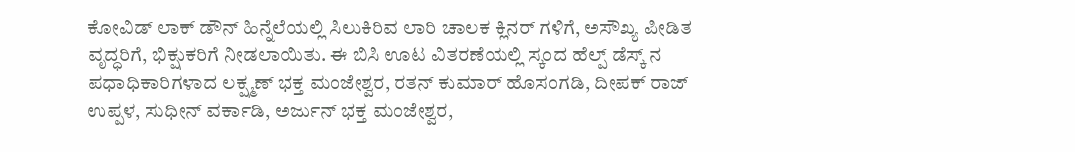ಕೋವಿಡ್ ಲಾಕ್ ಡೌನ್ ಹಿನ್ನೆಲೆಯಲ್ಲಿ ಸಿಲುಕಿರಿವ ಲಾರಿ ಚಾಲಕ ಕ್ಲಿನರ್ ಗಳಿಗೆ, ಅಸೌಖ್ಯ ಪೀಡಿತ ವೃದ್ಧರಿಗೆ, ಭಿಕ್ಷುಕರಿಗೆ ನೀಡಲಾಯಿತು. ಈ ಬಿಸಿ ಊಟ ವಿತರಣೆಯಲ್ಲಿ ಸ್ಕಂದ ಹೆಲ್ಪ್ ಡೆಸ್ಕ್ ನ ಪಧಾಧಿಕಾರಿಗಳಾದ ಲಕ್ಷ್ಮಣ್ ಭಕ್ತ ಮಂಜೇಶ್ವರ, ರತನ್ ಕುಮಾರ್ ಹೊಸಂಗಡಿ, ದೀಪಕ್ ರಾಜ್ ಉಪ್ಪಳ, ಸುಧೀನ್ ವರ್ಕಾಡಿ, ಅರ್ಜುನ್ ಭಕ್ತ ಮಂಜೇಶ್ವರ,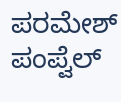ಪರಮೇಶ್ ಪಂಪ್ವೆಲ್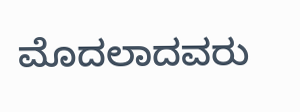ಮೊದಲಾದವರು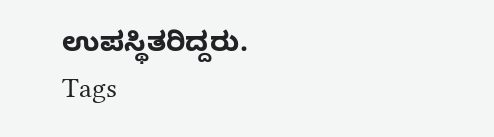ಉಪಸ್ಥಿತರಿದ್ದರು.
Tags